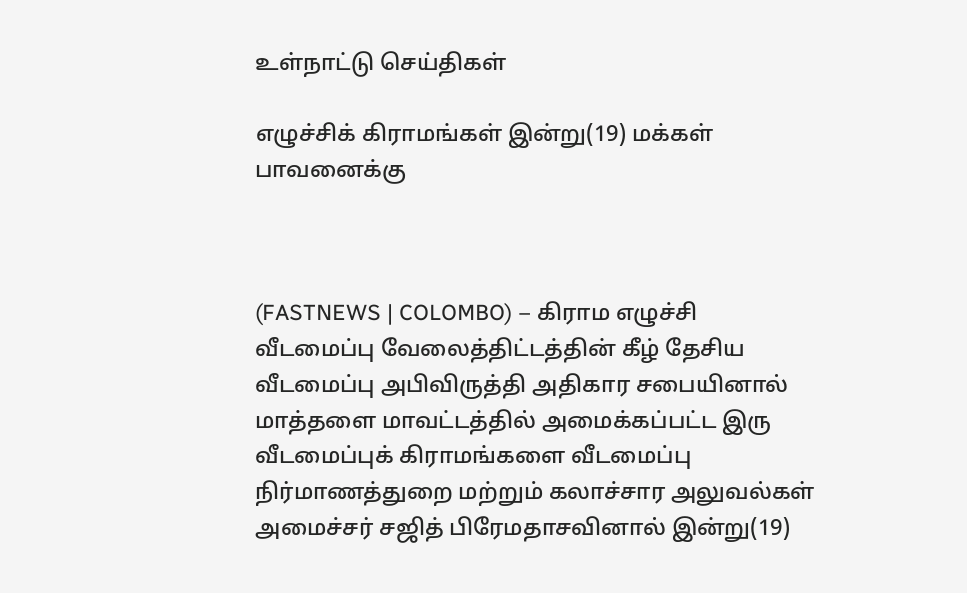உள்நாட்டு செய்திகள்

எழுச்சிக் கிராமங்கள் இன்று(19) மக்கள் பாவனைக்கு



(FASTNEWS | COLOMBO) – கிராம எழுச்சி வீடமைப்பு வேலைத்திட்டத்தின் கீழ் தேசிய வீடமைப்பு அபிவிருத்தி அதிகார சபையினால் மாத்தளை மாவட்டத்தில் அமைக்கப்பட்ட இரு வீடமைப்புக் கிராமங்களை வீடமைப்பு நிர்மாணத்துறை மற்றும் கலாச்சார அலுவல்கள் அமைச்சர் சஜித் பிரேமதாசவினால் இன்று(19)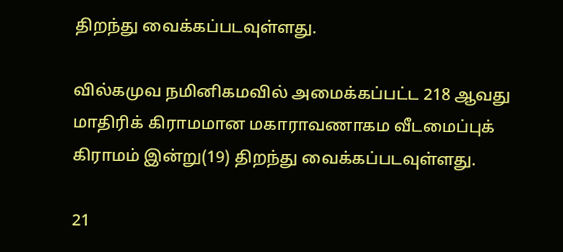திறந்து வைக்கப்படவுள்ளது.

வில்கமுவ நமினிகமவில் அமைக்கப்பட்ட 218 ஆவது மாதிரிக் கிராமமான மகாராவணாகம வீடமைப்புக் கிராமம் இன்று(19) திறந்து வைக்கப்படவுள்ளது.

21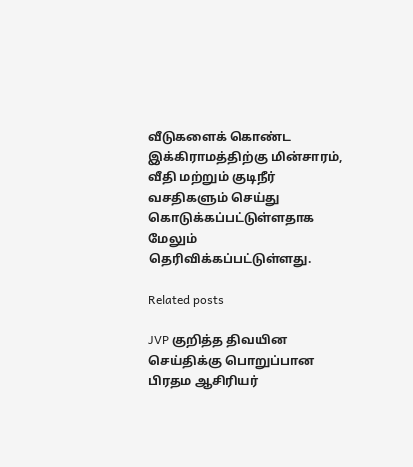வீடுகளைக் கொண்ட இக்கிராமத்திற்கு மின்சாரம், வீதி மற்றும் குடிநீர் வசதிகளும் செய்து கொடுக்கப்பட்டுள்ளதாக மேலும் தெரிவிக்கப்பட்டுள்ளது.

Related posts

JVP குறித்த திவயின செய்திக்கு பொறுப்பான பிரதம ஆசிரியர்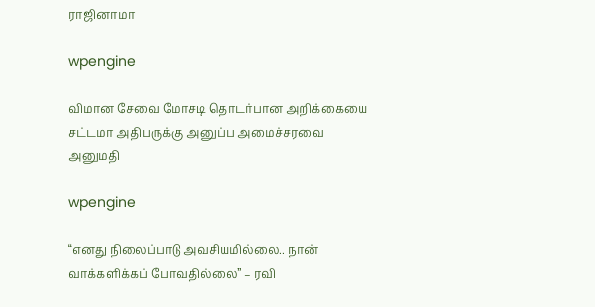ராஜினாமா

wpengine

விமான சேவை மோசடி தொடர்பான அறிக்கையை சட்டமா அதிபருக்கு அனுப்ப அமைச்சரவை அனுமதி

wpengine

“எனது நிலைப்பாடு அவசியமில்லை.. நான் வாக்களிக்கப் போவதில்லை” – ரவி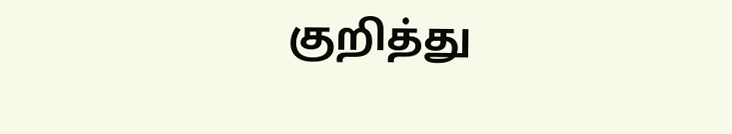குறித்து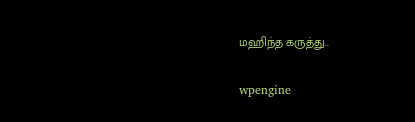மஹிந்த கருத்து..

wpengine